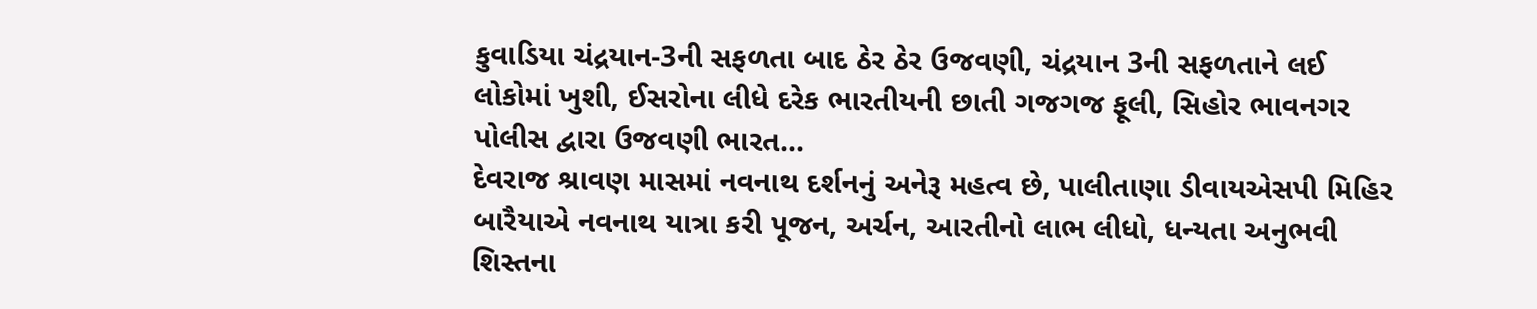કુવાડિયા ચંદ્રયાન-3ની સફળતા બાદ ઠેર ઠેર ઉજવણી, ચંદ્રયાન 3ની સફળતાને લઈ લોકોમાં ખુશી, ઈસરોના લીધે દરેક ભારતીયની છાતી ગજગજ ફૂલી, સિહોર ભાવનગર પોલીસ દ્વારા ઉજવણી ભારત...
દેવરાજ શ્રાવણ માસમાં નવનાથ દર્શનનું અનેરૂ મહત્વ છે, પાલીતાણા ડીવાયએસપી મિહિર બારૈયાએ નવનાથ યાત્રા કરી પૂજન, અર્ચન, આરતીનો લાભ લીધો, ધન્યતા અનુભવી શિસ્તના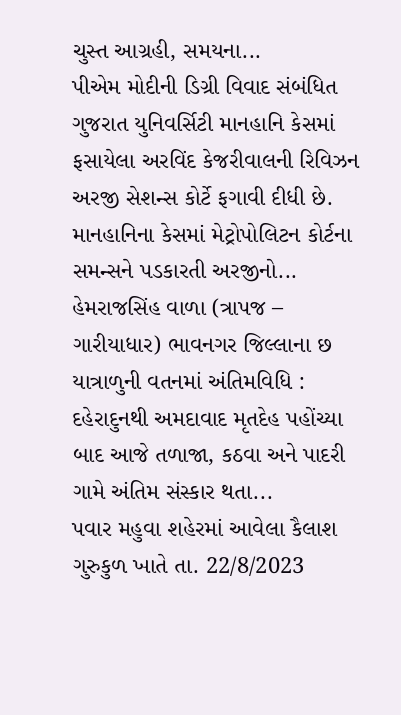ચુસ્ત આગ્રહી, સમયના...
પીએમ મોદીની ડિગ્રી વિવાદ સંબંધિત ગુજરાત યુનિવર્સિટી માનહાનિ કેસમાં ફસાયેલા અરવિંદ કેજરીવાલની રિવિઝન અરજી સેશન્સ કોર્ટે ફગાવી દીધી છે. માનહાનિના કેસમાં મેટ્રોપોલિટન કોર્ટના સમન્સને પડકારતી અરજીનો...
હેમરાજસિંહ વાળા (ત્રાપજ – ગારીયાધાર) ભાવનગર જિલ્લાના છ યાત્રાળુની વતનમાં અંતિમવિધિ : દહેરાદુનથી અમદાવાદ મૃતદેહ પહોંચ્યા બાદ આજે તળાજા, કઠવા અને પાદરી ગામે અંતિમ સંસ્કાર થતા...
પવાર મહુવા શહેરમાં આવેલા કૈલાશ ગુરુકુળ ખાતે તા. 22/8/2023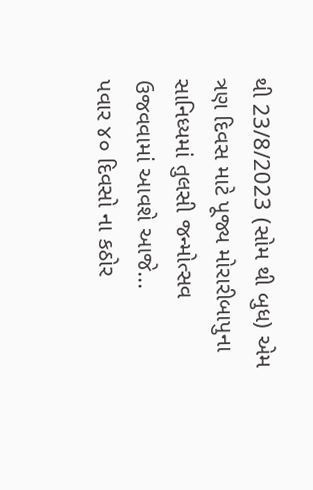થી 23/8/2023 (સોમ થી બુધ) એમ ત્રણ દિવસ માટે પૂજ્ય મોરારીબાપુના સાનિધ્યમાં તુલસી જન્મોત્સવ ઉજવવામાં આવશે આજે...
પવાર ૪૦ દિવસો ના કઠોર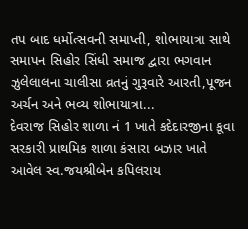તપ બાદ ધર્મોત્સવની સમાપ્તી, શોભાયાત્રા સાથે સમાપન સિહોર સિંધી સમાજ દ્વારા ભગવાન ઝુલેલાલના ચાલીસા વ્રતનું ગુરૂવારે આરતી,પૂજન અર્ચન અને ભવ્ય શોભાયાત્રા...
દેવરાજ સિહોર શાળા નં 1 ખાતે કદેદારજીના કૂવા સરકારી પ્રાથમિક શાળા કંસારા બઝાર ખાતે આવેલ સ્વ.જયશ્રીબેન કપિલરાય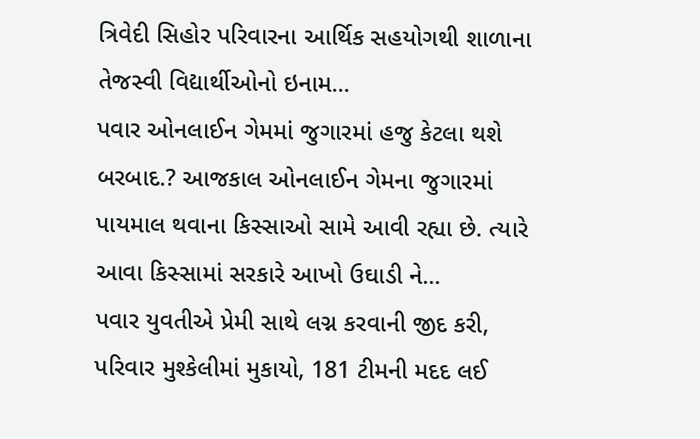ત્રિવેદી સિહોર પરિવારના આર્થિક સહયોગથી શાળાના તેજસ્વી વિદ્યાર્થીઓનો ઇનામ...
પવાર ઓનલાઈન ગેમમાં જુગારમાં હજુ કેટલા થશે બરબાદ.? આજકાલ ઓનલાઈન ગેમના જુગારમાં પાયમાલ થવાના કિસ્સાઓ સામે આવી રહ્યા છે. ત્યારે આવા કિસ્સામાં સરકારે આખો ઉઘાડી ને...
પવાર યુવતીએ પ્રેમી સાથે લગ્ન કરવાની જીદ કરી, પરિવાર મુશ્કેલીમાં મુકાયો, 181 ટીમની મદદ લઈ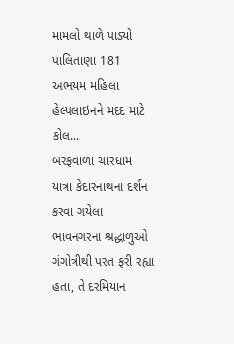મામલો થાળે પાડ્યો પાલિતાણા 181 અભયમ મહિલા હેલ્પલાઇનને મદદ માટે કોલ...
બરફવાળા ચારધામ યાત્રા કેદારનાથના દર્શન કરવા ગયેલા ભાવનગરના શ્રદ્ધાળુઓ ગંગોત્રીથી પરત ફરી રહ્યા હતા, તે દરમિયાન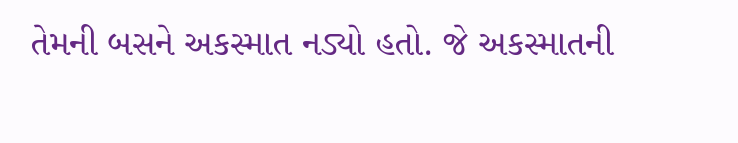તેમની બસને અકસ્માત નડ્યો હતો. જે અકસ્માતની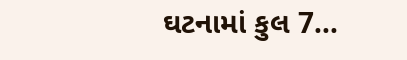ઘટનામાં કુલ 7...